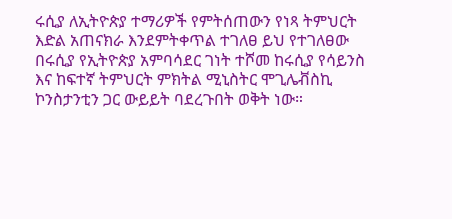ሩሲያ ለኢትዮጵያ ተማሪዎች የምትሰጠውን የነጻ ትምህርት እድል አጠናክራ እንደምትቀጥል ተገለፀ ይህ የተገለፀው በሩሲያ የኢትዮጵያ አምባሳደር ገነት ተሾመ ከሩሲያ የሳይንስ እና ከፍተኛ ትምህርት ምክትል ሚኒስትር ሞጊሌቭስኪ ኮንስታንቲን ጋር ውይይት ባደረጉበት ወቅት ነው።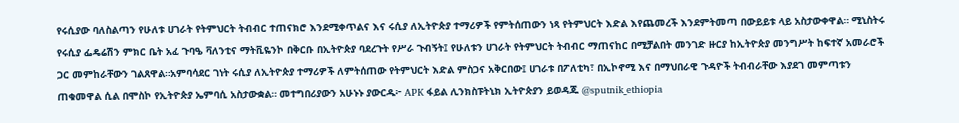የሩሲያው ባለስልጣን የሁለቱ ሀገራት የትምህርት ትብብር ተጠናክሮ እንደሚቀጥልና እና ሩሲያ ለኢትዮጵያ ተማሪዎች የምትሰጠውን ነጻ የትምህርት እድል እየጨመረች እንደምትመጣ በውይይቱ ላይ አስታውቀዋል። ሚኒስትሩ የሩሲያ ፌዴሬሽን ምክር ቤት አፈ ጉባዔ ቫለንቲና ማትቪዬንኮ በቅርቡ በኢትዮጵያ ባደረጉት የሥራ ጉብኝት፤ የሁለቱን ሀገራት የትምህርት ትብብር ማጠናከር በሚቻልበት መንገድ ዙርያ ከኢትዮጵያ መንግሥት ከፍተኛ አመራሮች ጋር መምከራቸውን ገልጸዋል።አምባሳደር ገነት ሩሲያ ለኢትዮጵያ ተማሪዎች ለምትሰጠው የትምህርት እድል ምስጋና አቅርበው፤ ሀገራቱ በፖለቲካ፣ በኢኮኖሚ እና በማህበራዊ ጉዳዮች ትብብራቸው እያደገ መምጣቱን ጠቁመዋል ሲል በሞስኮ የኢትዮጵያ ኤምባሲ አስታውቋል። መተግበሪያውን አሁኑኑ ያውርዱ፦ APK ፋይል ሊንክስፑትኒክ ኢትዮጵያን ይወዳጁ @sputnik_ethiopia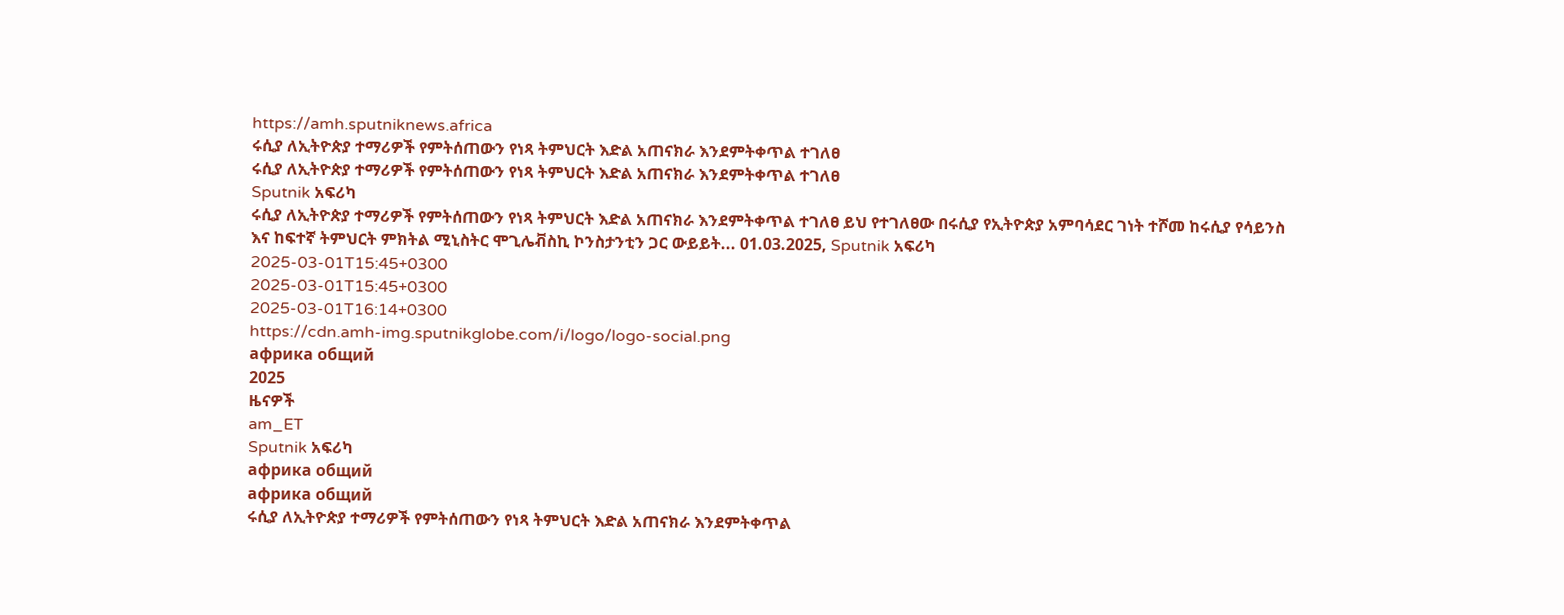https://amh.sputniknews.africa
ሩሲያ ለኢትዮጵያ ተማሪዎች የምትሰጠውን የነጻ ትምህርት እድል አጠናክራ እንደምትቀጥል ተገለፀ
ሩሲያ ለኢትዮጵያ ተማሪዎች የምትሰጠውን የነጻ ትምህርት እድል አጠናክራ እንደምትቀጥል ተገለፀ
Sputnik አፍሪካ
ሩሲያ ለኢትዮጵያ ተማሪዎች የምትሰጠውን የነጻ ትምህርት እድል አጠናክራ እንደምትቀጥል ተገለፀ ይህ የተገለፀው በሩሲያ የኢትዮጵያ አምባሳደር ገነት ተሾመ ከሩሲያ የሳይንስ እና ከፍተኛ ትምህርት ምክትል ሚኒስትር ሞጊሌቭስኪ ኮንስታንቲን ጋር ውይይት... 01.03.2025, Sputnik አፍሪካ
2025-03-01T15:45+0300
2025-03-01T15:45+0300
2025-03-01T16:14+0300
https://cdn.amh-img.sputnikglobe.com/i/logo/logo-social.png
африка общий
2025
ዜናዎች
am_ET
Sputnik አፍሪካ
африка общий
африка общий
ሩሲያ ለኢትዮጵያ ተማሪዎች የምትሰጠውን የነጻ ትምህርት እድል አጠናክራ እንደምትቀጥል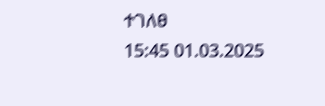ተገለፀ
15:45 01.03.2025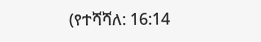(የተሻሻለ: 16:14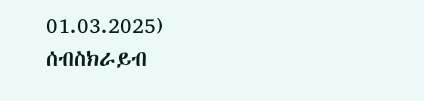01.03.2025)
ሰብስክራይብ